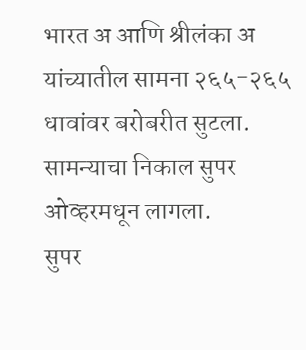भारत अ आणि श्रीलंका अ यांच्यातील सामना २६५-२६५ धावांवर बरोबरीत सुटला.
सामन्याचा निकाल सुपर ओव्हरमधून लागला.
सुपर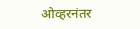ओव्हरनंतर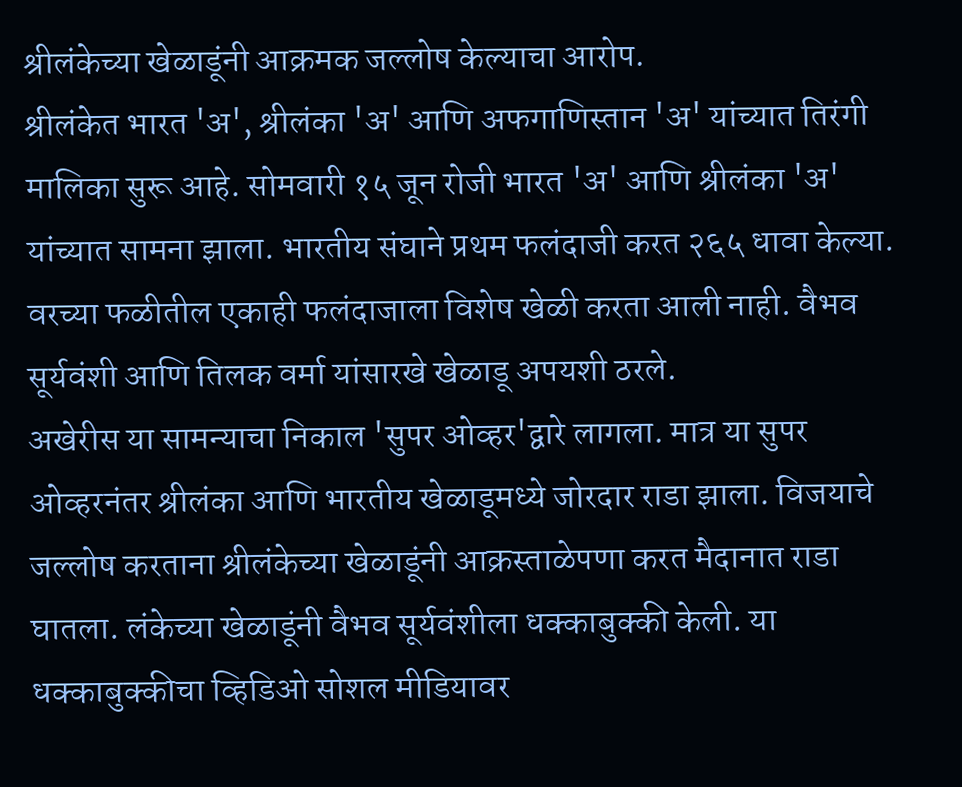श्रीलंकेच्या खेळाडूंनी आक्रमक जल्लोष केल्याचा आरोप.
श्रीलंकेत भारत 'अ', श्रीलंका 'अ' आणि अफगाणिस्तान 'अ' यांच्यात तिरंगी मालिका सुरू आहे. सोमवारी १५ जून रोजी भारत 'अ' आणि श्रीलंका 'अ' यांच्यात सामना झाला. भारतीय संघाने प्रथम फलंदाजी करत २६५ धावा केल्या. वरच्या फळीतील एकाही फलंदाजाला विशेष खेळी करता आली नाही. वैभव सूर्यवंशी आणि तिलक वर्मा यांसारखे खेळाडू अपयशी ठरले.
अखेरीस या सामन्याचा निकाल 'सुपर ओव्हर'द्वारे लागला. मात्र या सुपर ओव्हरनंतर श्रीलंका आणि भारतीय खेळाडूमध्ये जोरदार राडा झाला. विजयाचे जल्लोष करताना श्रीलंकेच्या खेळाडूंनी आक्रस्ताळेपणा करत मैदानात राडा घातला. लंकेच्या खेळाडूंनी वैभव सूर्यवंशीला धक्काबुक्की केली. या धक्काबुक्कीचा व्हिडिओ सोशल मीडियावर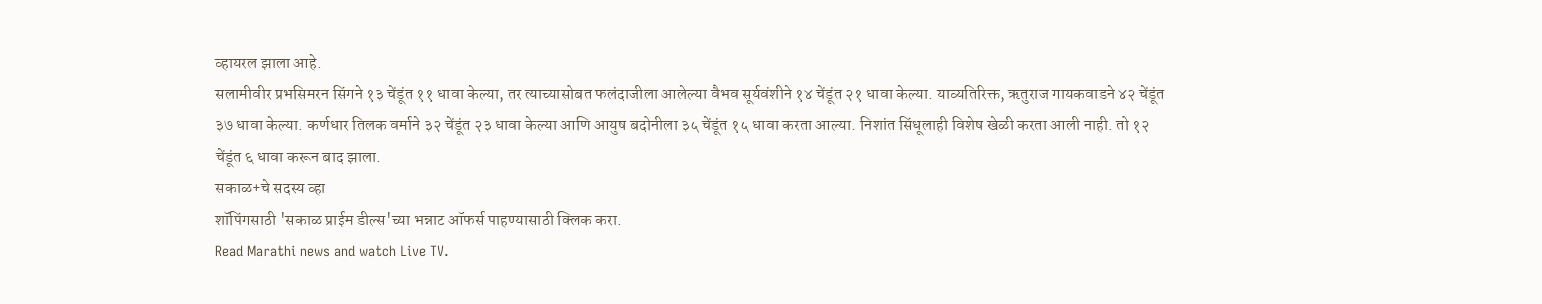व्हायरल झाला आहे.
सलामीवीर प्रभसिमरन सिंगने १३ चेंडूंत ११ धावा केल्या, तर त्याच्यासोबत फलंदाजीला आलेल्या वैभव सूर्यवंशीने १४ चेंडूंत २१ धावा केल्या. याव्यतिरिक्त, ऋतुराज गायकवाडने ४२ चेंडूंत ३७ धावा केल्या. कर्णधार तिलक वर्माने ३२ चेंडूंत २३ धावा केल्या आणि आयुष बदोनीला ३५ चेंडूंत १५ धावा करता आल्या. निशांत सिंधूलाही विशेष खेळी करता आली नाही. तो १२ चेंडूंत ६ धावा करून बाद झाला.
सकाळ+चे सदस्य व्हा
शॉपिंगसाठी 'सकाळ प्राईम डील्स'च्या भन्नाट ऑफर्स पाहण्यासाठी क्लिक करा.
Read Marathi news and watch Live TV.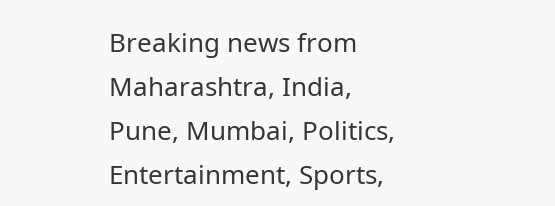Breaking news from Maharashtra, India, Pune, Mumbai, Politics, Entertainment, Sports,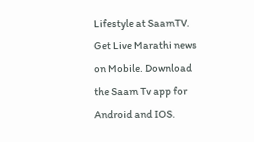Lifestyle at SaamTV. Get Live Marathi news on Mobile. Download the Saam Tv app for Android and IOS.